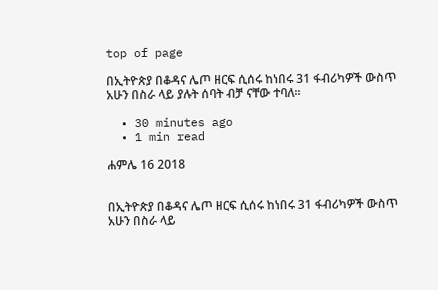top of page

በኢትዮጵያ በቆዳና ሌጦ ዘርፍ ሲሰሩ ከነበሩ 31 ፋብሪካዎች ውስጥ አሁን በስራ ላይ ያሉት ሰባት ብቻ ናቸው ተባለ።

  • 30 minutes ago
  • 1 min read

ሐምሌ 16 2018


በኢትዮጵያ በቆዳና ሌጦ ዘርፍ ሲሰሩ ከነበሩ 31 ፋብሪካዎች ውስጥ አሁን በስራ ላይ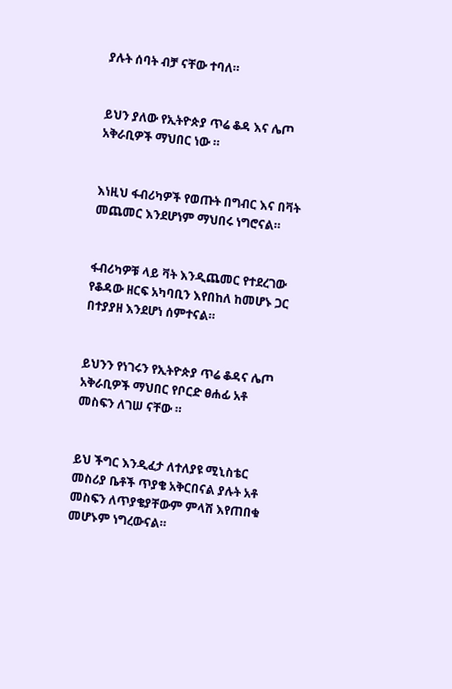ያሉት ሰባት ብቻ ናቸው ተባለ።


ይህን ያለው የኢትዮጵያ ጥሬ ቆዳ እና ሌጦ አቅራቢዎች ማህበር ነው ።


እነዚህ ፋብሪካዎች የወጡት በግብር እና በቫት መጨመር እንደሆነም ማህበሩ ነግሮናል።


ፋብሪካዎቹ ላይ ቫት እንዲጨመር የተደረገው የቆዳው ዘርፍ አካባቢን እየበከለ ከመሆኑ ጋር በተያያዘ እንደሆነ ሰምተናል።


ይህንን የነገሩን የኢትዮጵያ ጥሬ ቆዳና ሌጦ አቅራቢዎች ማህበር የቦርድ ፀሐፊ አቶ መስፍን ለገሠ ናቸው ።


ይህ ችግር እንዲፈታ ለተለያዩ ሚኒስቴር መስሪያ ቤቶች ጥያቄ አቅርበናል ያሉት አቶ መስፍን ለጥያቄያቸውም ምላሽ እየጠበቁ መሆኑም ነግረውናል።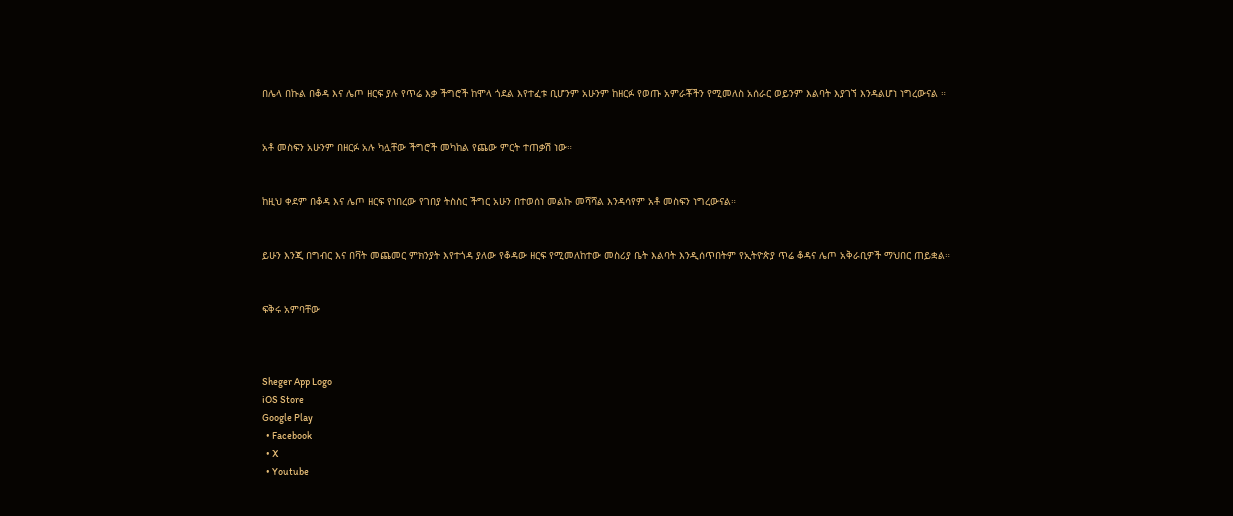በሌላ በኩል በቆዳ እና ሌጦ ዘርፍ ያሉ የጥሬ እቃ ችግሮች ከሞላ ጎደል እየተፈቱ ቢሆንም አሁንም ከዘርፉ የወጡ አምራቾችን የሚመለስ አሰራር ወይንም እልባት እያገኘ እንዳልሆነ ነግረውናል ።


አቶ መስፍን አሁንም በዘርፉ አሉ ካሏቸው ችግሮች መካከል የጨው ምርት ተጠቃሽ ነው።


ከዚህ ቀደም በቆዳ እና ሌጦ ዘርፍ የነበረው የገበያ ትስስር ችግር አሁን በተወሰነ መልኩ መሻሻል እንዳሳየም አቶ መስፍን ነግረውናል።


ይሁን እንጂ በግብር እና በቫት መጨመር ምክንያት እየተጎዳ ያለው የቆዳው ዘርፍ የሚመለከተው መስሪያ ቤት እልባት እንዲሰጥበትም የኢትዮጵያ ጥሬ ቆዳና ሌጦ አቅራቢዎች ማህበር ጠይቋል።


ፍቅሩ አምባቸው



Sheger App Logo
iOS Store
Google Play
  • Facebook
  • X
  • Youtube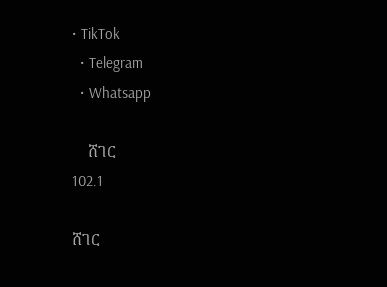• TikTok
  • Telegram
  • Whatsapp

    ሸገር
102.1

ሸገር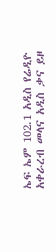ኤፍ ኤም 102.1 አዲስ የሬዲዮ አቀራረብ መላና አዲስ ቃና ይዞ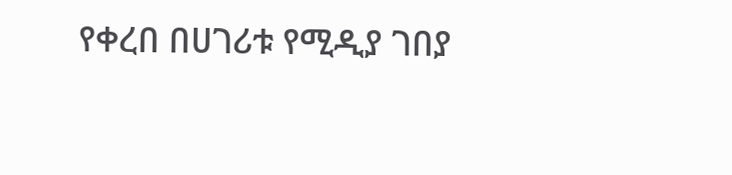የቀረበ በሀገሪቱ የሚዲያ ገበያ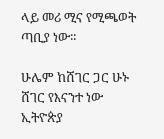ላይ መሪ ሚና የሚጫወት ጣቢያ ነው፡፡

ሁሌም ከሸገር ጋር ሁኑ
ሸገር የእናንተ ነው
ኢትዮጵያ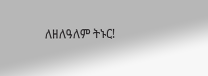ለዘለዓለም ትኑር!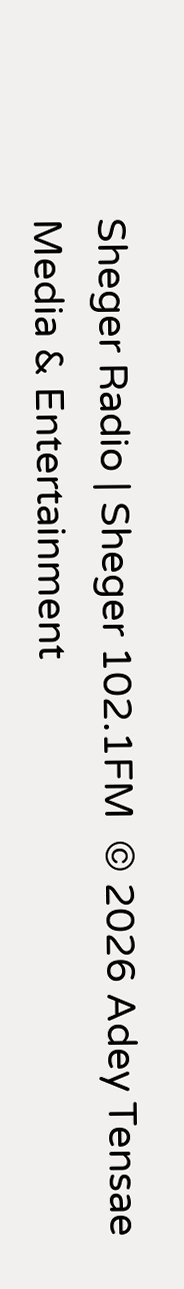Sheger Radio | Sheger 102.1FM  © 2026 Adey Tensae Media & Entertainment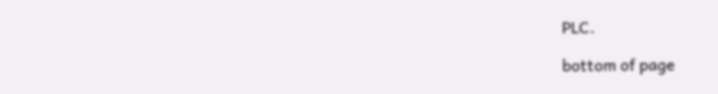PLC.

bottom of page